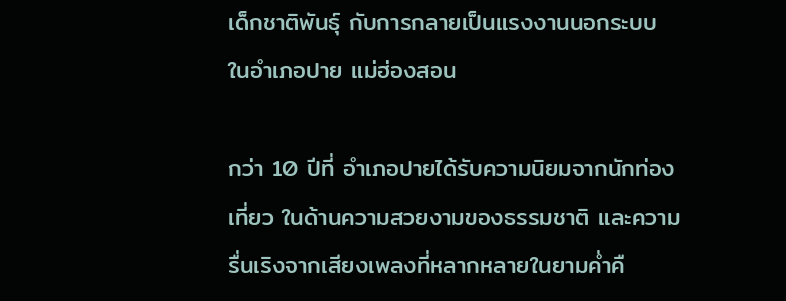เด็กชาติพันธุ์ กับการกลายเป็นแรงงานนอกระบบ ในอำเภอปาย แม่ฮ่องสอน

กว่า 10 ปีที่ อำเภอปายได้รับความนิยมจากนักท่องเที่ยว ในด้านความสวยงามของธรรมชาติ และความรื่นเริงจากเสียงเพลงที่หลากหลายในยามค่ำคื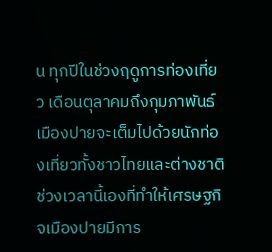น ทุกปีในช่วงฤดูการท่องเที่ยว เดือนตุลาคมถึงกุมภาพันธ์ เมืองปายจะเต็มไปด้วยนักท่องเที่ยวทั้งชาวไทยและต่างชาติ ช่วงเวลานี้เองที่ทำให้เศรษฐกิจเมืองปายมีการ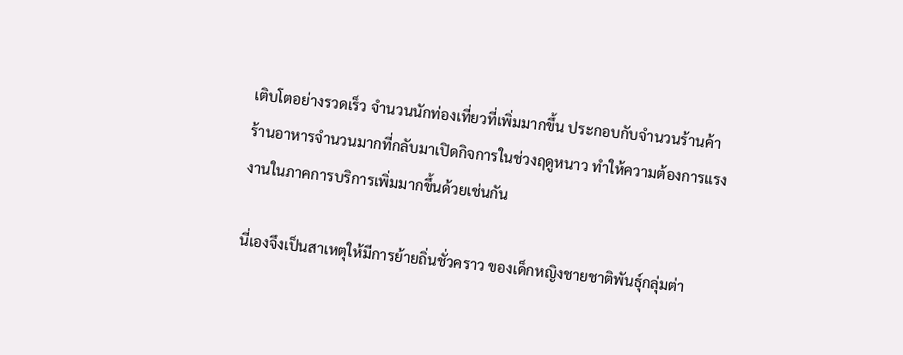เติบโตอย่างรวดเร็ว จำนวนนักท่องเที่ยวที่เพิ่มมากขึ้น ประกอบกับจำนวนร้านค้า ร้านอาหารจำนวนมากที่กลับมาเปิดกิจการในช่วงฤดูหนาว ทำให้ความต้องการแรงงานในภาคการบริการเพิ่มมากขึ้นด้วยเช่นกัน

นี่เองจึงเป็นสาเหตุให้มีการย้ายถิ่นชั่วคราว ของเด็กหญิงชายชาติพันธุ์กลุ่มต่า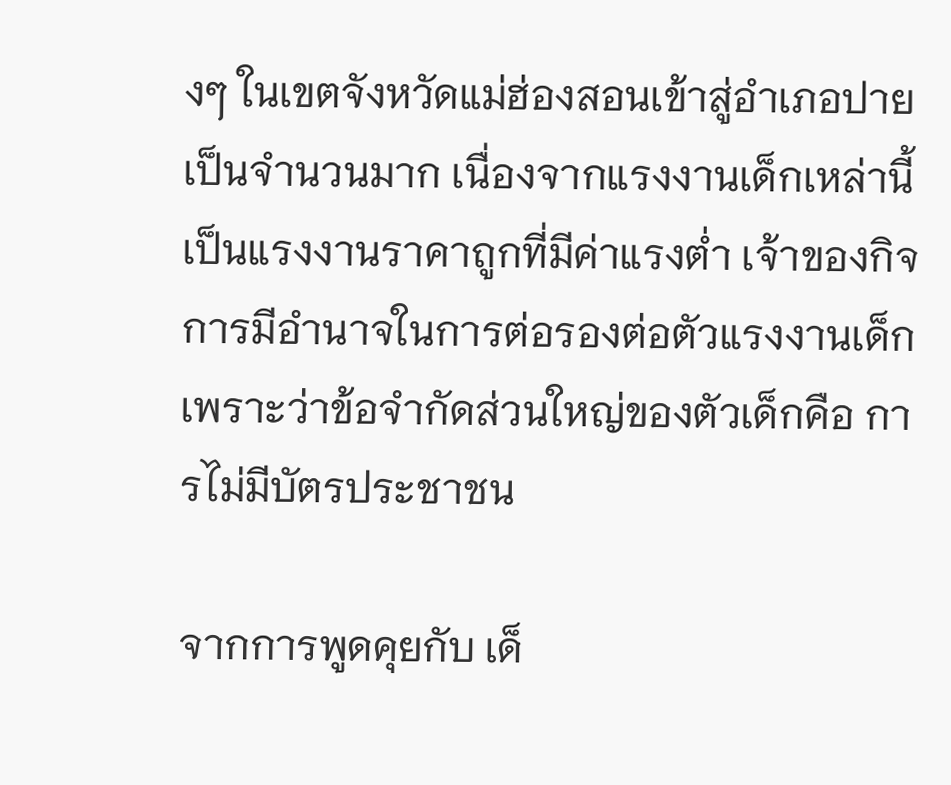งๆ ในเขตจังหวัดแม่ฮ่องสอนเข้าสู่อำเภอปายเป็นจำนวนมาก เนื่องจากแรงงานเด็กเหล่านี้เป็นแรงงานราคาถูกที่มีค่าแรงต่ำ เจ้าของกิจการมีอำนาจในการต่อรองต่อตัวแรงงานเด็ก เพราะว่าข้อจำกัดส่วนใหญ่ของตัวเด็กคือ การไม่มีบัตรประชาชน

จากการพูดคุยกับ เด็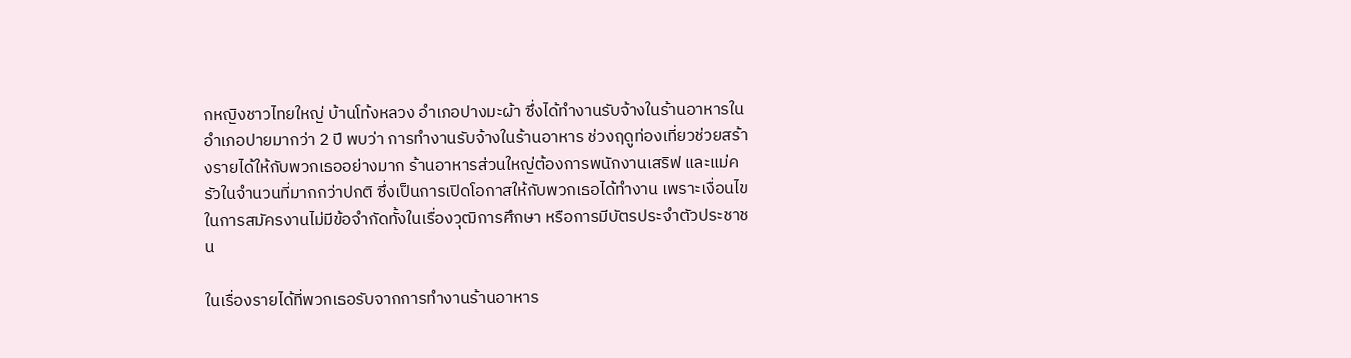กหญิงชาวไทยใหญ่ บ้านโท้งหลวง อำเภอปางมะผ้า ซึ่งได้ทำงานรับจ้างในร้านอาหารในอำเภอปายมากว่า 2 ปี พบว่า การทำงานรับจ้างในร้านอาหาร ช่วงฤดูท่องเที่ยวช่วยสร้างรายได้ให้กับพวกเธออย่างมาก ร้านอาหารส่วนใหญ่ต้องการพนักงานเสริฟ และแม่ครัวในจำนวนที่มากกว่าปกติ ซึ่งเป็นการเปิดโอกาสให้กับพวกเธอได้ทำงาน เพราะเงื่อนไขในการสมัครงานไม่มีข้อจำกัดทั้งในเรื่องวุฒิการศึกษา หรือการมีบัตรประจำตัวประชาชน

ในเรื่องรายได้ที่พวกเธอรับจากการทำงานร้านอาหาร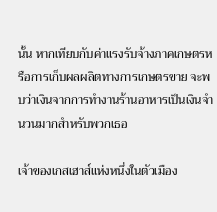นั้น หากเทียบกับค่าแรงรับจ้างภาคเกษตรหรือการเก็บผลผลิตทางการเกษตรขาย จะพบว่าเงินจากการทำงานร้านอาหารเป็นเงินจำนวนมากสำหรับพวกเธอ

เจ้าของเกสเฮาส์แห่งหนึ่งในตัวเมือง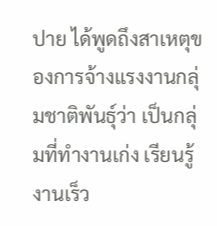ปาย ได้พูดถึงสาเหตุของการจ้างแรงงานกลุ่มชาติพันธุ์ว่า เป็นกลุ่มที่ทำงานเก่ง เรียนรู้งานเร็ว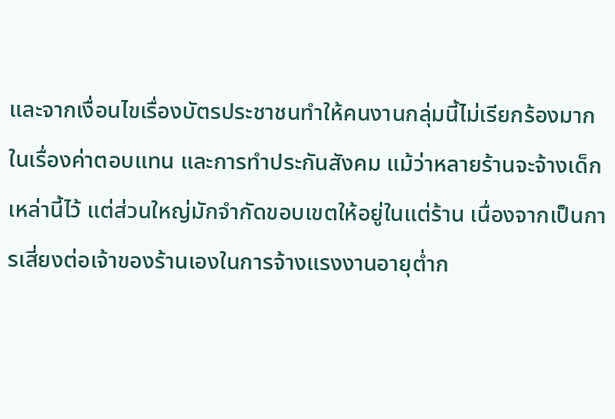และจากเงื่อนไขเรื่องบัตรประชาชนทำให้คนงานกลุ่มนี้ไม่เรียกร้องมากในเรื่องค่าตอบแทน และการทำประกันสังคม แม้ว่าหลายร้านจะจ้างเด็กเหล่านี้ไว้ แต่ส่วนใหญ่มักจำกัดขอบเขตให้อยู่ในแต่ร้าน เนื่องจากเป็นการเสี่ยงต่อเจ้าของร้านเองในการจ้างแรงงานอายุต่ำก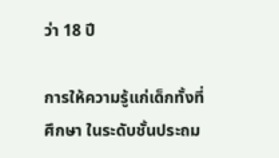ว่า 18 ปี

การให้ความรู้แก่เด็กทั้งที่ศึกษา ในระดับชั้นประถม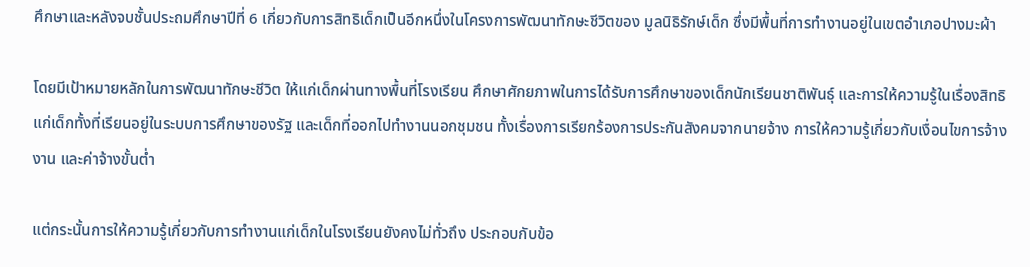ศึกษาและหลังจบชั้นประถมศึกษาปีที่ 6 เกี่ยวกับการสิทธิเด็กเป็นอีกหนึ่งในโครงการพัฒนาทักษะชีวิตของ มูลนิธิรักษ์เด็ก ซึ่งมีพื้นที่การทำงานอยู่ในเขตอำเภอปางมะผ้า

โดยมีเป้าหมายหลักในการพัฒนาทักษะชีวิต ให้แก่เด็กผ่านทางพื้นที่โรงเรียน ศึกษาศักยภาพในการได้รับการศึกษาของเด็กนักเรียนชาติพันธุ์ และการให้ความรู้ในเรื่องสิทธิแก่เด็กทั้งที่เรียนอยู่ในระบบการศึกษาของรัฐ และเด็กที่ออกไปทำงานนอกชุมชน ทั้งเรื่องการเรียกร้องการประกันสังคมจากนายจ้าง การให้ความรู้เกี่ยวกับเงื่อนไขการจ้างงาน และค่าจ้างขั้นต่ำ

แต่กระนั้นการให้ความรู้เกี่ยวกับการทำงานแก่เด็กในโรงเรียนยังคงไม่ทั่วถึง ประกอบกับข้อ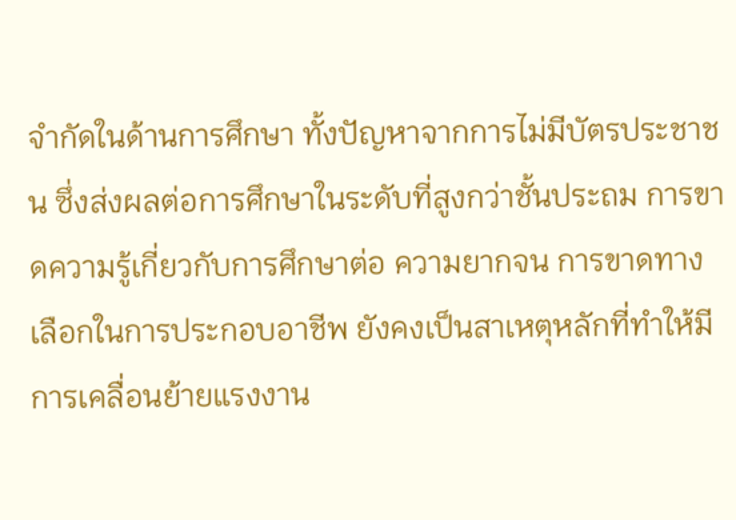จำกัดในด้านการศึกษา ทั้งปัญหาจากการไม่มีบัตรประชาชน ซึ่งส่งผลต่อการศึกษาในระดับที่สูงกว่าชั้นประถม การขาดความรู้เกี่ยวกับการศึกษาต่อ ความยากจน การขาดทางเลือกในการประกอบอาชีพ ยังคงเป็นสาเหตุหลักที่ทำให้มีการเคลื่อนย้ายแรงงาน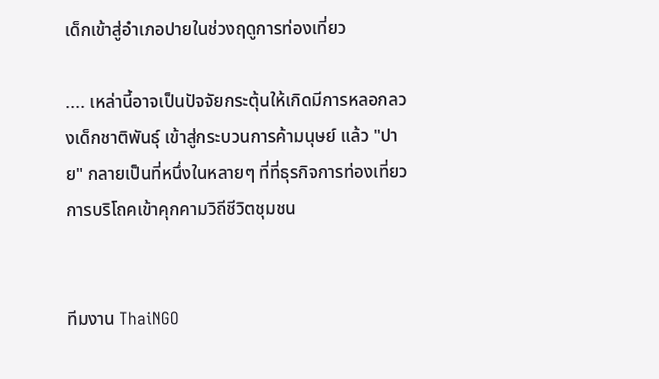เด็กเข้าสู่อำเภอปายในช่วงฤดูการท่องเที่ยว

.... เหล่านี้อาจเป็นปัจจัยกระตุ้นให้เกิดมีการหลอกลวงเด็กชาติพันธุ์ เข้าสู่กระบวนการค้ามนุษย์ แล้ว "ปาย" กลายเป็นที่หนึ่งในหลายๆ ที่ที่ธุรกิจการท่องเที่ยว การบริโถคเข้าคุกคามวิถีชีวิตชุมชน


ทีมงาน ThaiNGO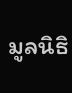มูลนิธิ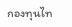กองทุนไท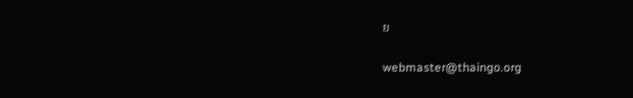ย

webmaster@thaingo.org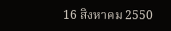16 สิงหาคม 2550